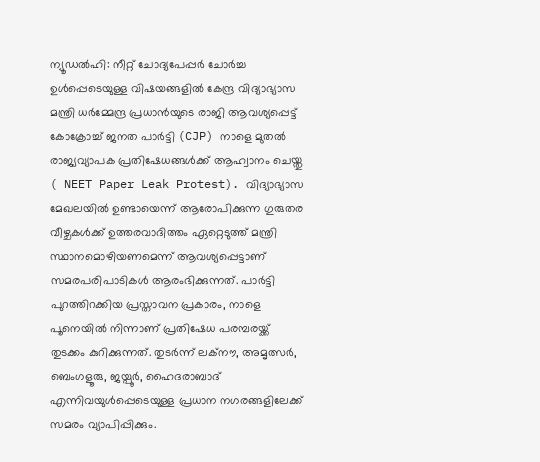ന്യൂഡൽഹി: നീറ്റ് ചോദ്യപേപ്പർ ചോർച്ച ഉൾപ്പെടെയുള്ള വിഷയങ്ങളിൽ കേന്ദ്ര വിദ്യാഭ്യാസ മന്ത്രി ധർമ്മേന്ദ്ര പ്രധാൻയുടെ രാജി ആവശ്യപ്പെട്ട് കോക്രോച്ച് ജനത പാർട്ടി (CJP) നാളെ മുതൽ രാജ്യവ്യാപക പ്രതിഷേധങ്ങൾക്ക് ആഹ്വാനം ചെയ്തു ( NEET Paper Leak Protest). വിദ്യാഭ്യാസ മേഖലയിൽ ഉണ്ടായെന്ന് ആരോപിക്കുന്ന ഗുരുതര വീഴ്ചകൾക്ക് ഉത്തരവാദിത്തം ഏറ്റെടുത്ത് മന്ത്രി സ്ഥാനമൊഴിയണമെന്ന് ആവശ്യപ്പെട്ടാണ് സമരപരിപാടികൾ ആരംഭിക്കുന്നത്. പാർട്ടി പുറത്തിറക്കിയ പ്രസ്താവന പ്രകാരം, നാളെ പൂനെയിൽ നിന്നാണ് പ്രതിഷേധ പരമ്പരയ്ക്ക് തുടക്കം കുറിക്കുന്നത്. തുടർന്ന് ലക്നൗ, അമൃത്സർ, ബെംഗളൂരു, ജയ്പൂർ, ഹൈദരാബാദ് എന്നിവയുൾപ്പെടെയുള്ള പ്രധാന നഗരങ്ങളിലേക്ക് സമരം വ്യാപിപ്പിക്കും.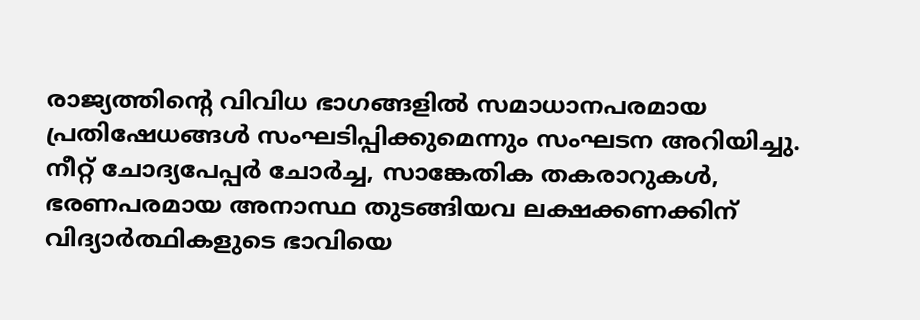രാജ്യത്തിന്റെ വിവിധ ഭാഗങ്ങളിൽ സമാധാനപരമായ പ്രതിഷേധങ്ങൾ സംഘടിപ്പിക്കുമെന്നും സംഘടന അറിയിച്ചു.
നീറ്റ് ചോദ്യപേപ്പർ ചോർച്ച, സാങ്കേതിക തകരാറുകൾ, ഭരണപരമായ അനാസ്ഥ തുടങ്ങിയവ ലക്ഷക്കണക്കിന് വിദ്യാർത്ഥികളുടെ ഭാവിയെ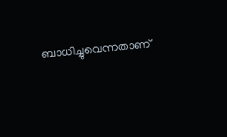ബാധിച്ചുവെന്നതാണ്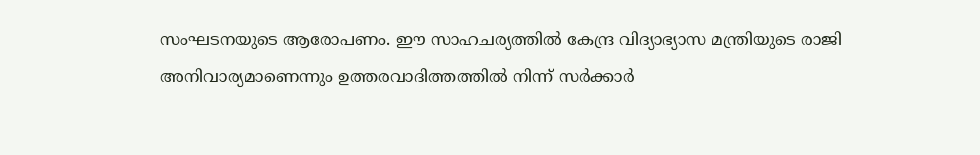സംഘടനയുടെ ആരോപണം. ഈ സാഹചര്യത്തിൽ കേന്ദ്ര വിദ്യാഭ്യാസ മന്ത്രിയുടെ രാജി അനിവാര്യമാണെന്നും ഉത്തരവാദിത്തത്തിൽ നിന്ന് സർക്കാർ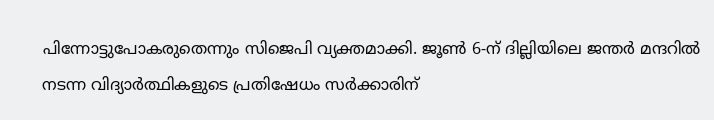പിന്നോട്ടുപോകരുതെന്നും സിജെപി വ്യക്തമാക്കി. ജൂൺ 6-ന് ദില്ലിയിലെ ജന്തർ മന്ദറിൽ നടന്ന വിദ്യാർത്ഥികളുടെ പ്രതിഷേധം സർക്കാരിന്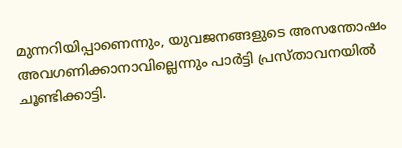മുന്നറിയിപ്പാണെന്നും, യുവജനങ്ങളുടെ അസന്തോഷം അവഗണിക്കാനാവില്ലെന്നും പാർട്ടി പ്രസ്താവനയിൽ ചൂണ്ടിക്കാട്ടി.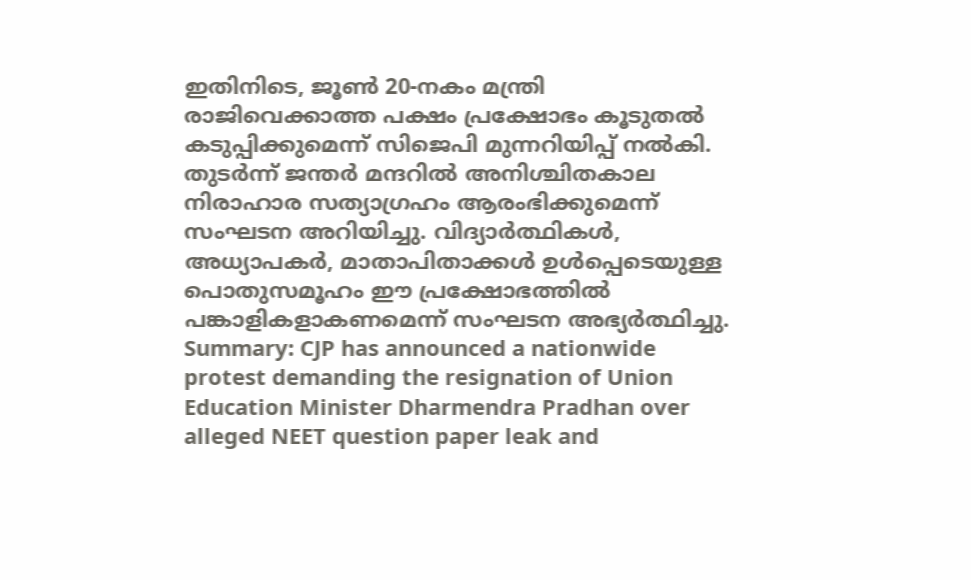ഇതിനിടെ, ജൂൺ 20-നകം മന്ത്രി രാജിവെക്കാത്ത പക്ഷം പ്രക്ഷോഭം കൂടുതൽ കടുപ്പിക്കുമെന്ന് സിജെപി മുന്നറിയിപ്പ് നൽകി. തുടർന്ന് ജന്തർ മന്ദറിൽ അനിശ്ചിതകാല നിരാഹാര സത്യാഗ്രഹം ആരംഭിക്കുമെന്ന് സംഘടന അറിയിച്ചു. വിദ്യാർത്ഥികൾ, അധ്യാപകർ, മാതാപിതാക്കൾ ഉൾപ്പെടെയുള്ള പൊതുസമൂഹം ഈ പ്രക്ഷോഭത്തിൽ പങ്കാളികളാകണമെന്ന് സംഘടന അഭ്യർത്ഥിച്ചു.
Summary: CJP has announced a nationwide protest demanding the resignation of Union Education Minister Dharmendra Pradhan over alleged NEET question paper leak and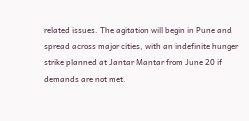related issues. The agitation will begin in Pune and spread across major cities, with an indefinite hunger strike planned at Jantar Mantar from June 20 if demands are not met.